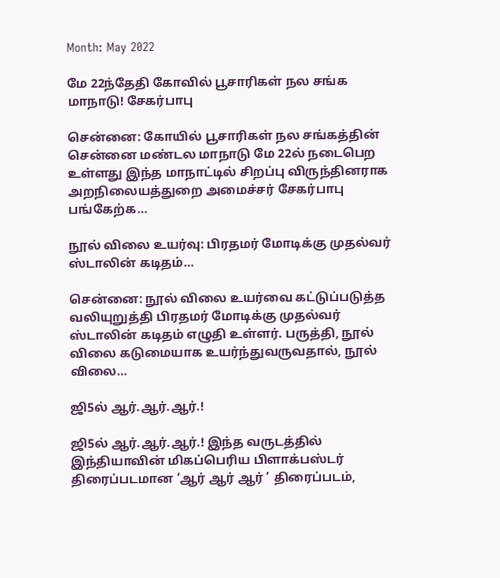Month: May 2022

மே 22ந்தேதி கோவில் பூசாரிகள் நல சங்க மாநாடு! சேகர்பாபு

சென்னை: கோயில் பூசாரிகள் நல சங்கத்தின் சென்னை மண்டல மாநாடு மே 22ல் நடைபெற உள்ளது இந்த மாநாட்டில் சிறப்பு விருந்தினராக அறநிலையத்துறை அமைச்சர் சேகர்பாபு பங்கேற்க…

நூல் விலை உயர்வு: பிரதமர் மோடிக்கு முதல்வர் ஸ்டாலின் கடிதம்…

சென்னை: நூல் விலை உயர்வை கட்டுப்படுத்த வலியுறுத்தி பிரதமர் மோடிக்கு முதல்வர் ஸ்டாலின் கடிதம் எழுதி உள்ளர். பருத்தி, நூல் விலை கடுமையாக உயர்ந்துவருவதால், நூல் விலை…

ஜி5ல் ஆர்.ஆர்.ஆர்.!

ஜி5ல் ஆர்.ஆர்.ஆர்.! இந்த வருடத்தில் இந்தியாவின் மிகப்பெரிய பிளாக்பஸ்டர் திரைப்படமான ‘ஆர் ஆர் ஆர் ’ திரைப்படம்,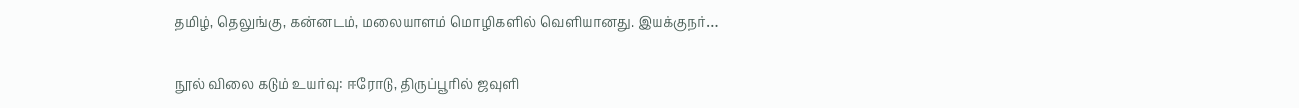தமிழ், தெலுங்கு, கன்னடம், மலையாளம் மொழிகளில் வெளியானது. இயக்குநர்…

நூல் விலை கடும் உயர்வு: ஈரோடு, திருப்பூரில் ஜவுளி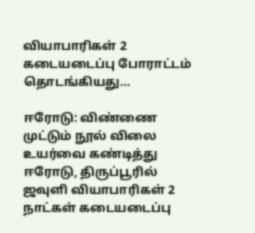வியாபாரிகள் 2 கடையடைப்பு போராட்டம் தொடங்கியது…

ஈரோடு: விண்ணை முட்டும் நூல் விலை உயர்வை கண்டித்து ஈரோடு, திருப்பூரில் ஜவுளி வியாபாரிகள் 2 நாட்கள் கடையடைப்பு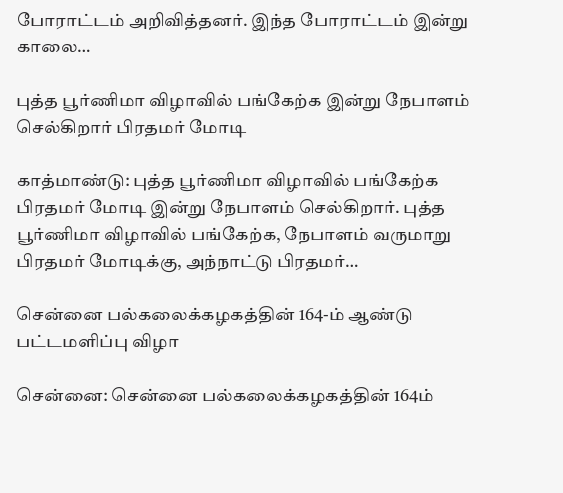போராட்டம் அறிவித்தனர். இந்த போராட்டம் இன்று காலை…

புத்த பூர்ணிமா விழாவில் பங்கேற்க இன்று நேபாளம் செல்கிறார் பிரதமர் மோடி

காத்மாண்டு: புத்த பூர்ணிமா விழாவில் பங்கேற்க பிரதமர் மோடி இன்று நேபாளம் செல்கிறார். புத்த பூர்ணிமா விழாவில் பங்கேற்க, நேபாளம் வருமாறு பிரதமர் மோடிக்கு, அந்நாட்டு பிரதமர்…

சென்னை பல்கலைக்கழகத்தின் 164-ம் ஆண்டு பட்டமளிப்பு விழா

சென்னை: சென்னை பல்கலைக்கழகத்தின் 164ம்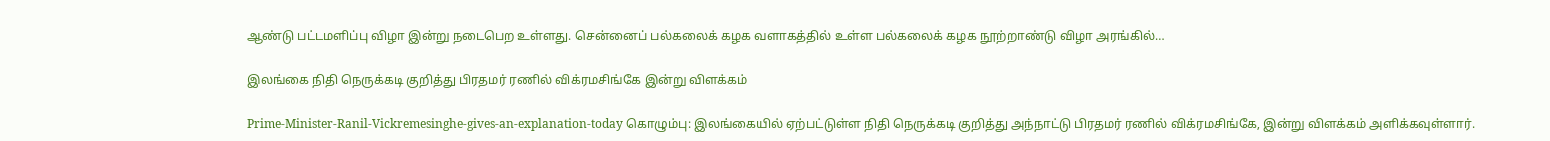ஆண்டு பட்டமளிப்பு விழா இன்று நடைபெற உள்ளது. சென்னைப் பல்கலைக் கழக வளாகத்தில் உள்ள பல்கலைக் கழக நூற்றாண்டு விழா அரங்கில்…

இலங்கை நிதி நெருக்கடி குறித்து பிரதமர் ரணில் விக்ரமசிங்கே இன்று விளக்கம்

Prime-Minister-Ranil-Vickremesinghe-gives-an-explanation-today கொழும்பு: இலங்கையில் ஏற்பட்டுள்ள நிதி நெருக்கடி குறித்து அந்நாட்டு பிரதமர் ரணில் விக்ரமசிங்கே, இன்று விளக்கம் அளிக்கவுள்ளார்.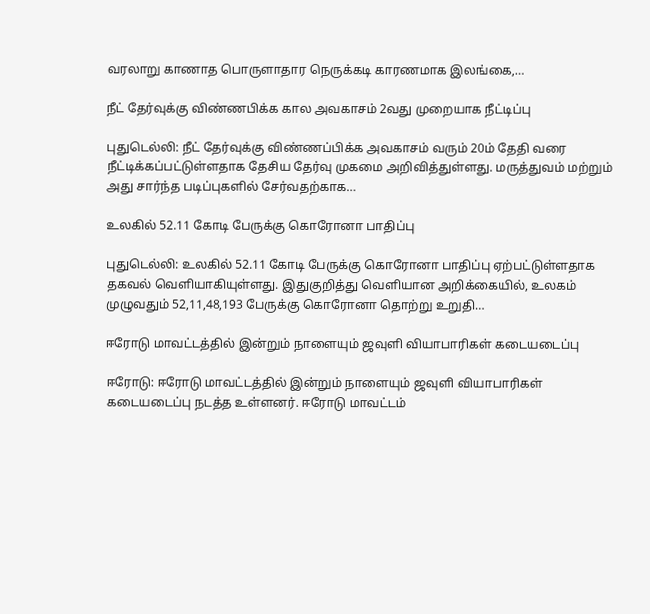வரலாறு காணாத பொருளாதார நெருக்கடி காரணமாக இலங்கை,…

நீட் தேர்வுக்கு விண்ணபிக்க கால அவகாசம் 2வது முறையாக நீட்டிப்பு

புதுடெல்லி: நீட் தேர்வுக்கு விண்ணப்பிக்க அவகாசம் வரும் 20ம் தேதி வரை நீட்டிக்கப்பட்டுள்ளதாக தேசிய தேர்வு முகமை அறிவித்துள்ளது. மருத்துவம் மற்றும் அது சார்ந்த படிப்புகளில் சேர்வதற்காக…

உலகில் 52.11 கோடி பேருக்கு கொரோனா பாதிப்பு

புதுடெல்லி: உலகில் 52.11 கோடி பேருக்கு கொரோனா பாதிப்பு ஏற்பட்டுள்ளதாக தகவல் வெளியாகியுள்ளது. இதுகுறித்து வெளியான அறிக்கையில், உலகம் முழுவதும் 52,11,48,193 பேருக்கு கொரோனா தொற்று உறுதி…

ஈரோடு மாவட்டத்தில் இன்றும் நாளையும் ஜவுளி வியாபாரிகள் கடையடைப்பு

ஈரோடு: ஈரோடு மாவட்டத்தில் இன்றும் நாளையும் ஜவுளி வியாபாரிகள் கடையடைப்பு நடத்த உள்ளனர். ஈரோடு மாவட்டம்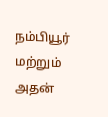நம்பியூர் மற்றும் அதன்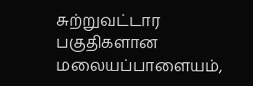சுற்றுவட்டார பகுதிகளான மலையப்பாளையம்,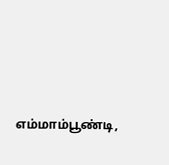எம்மாம்பூண்டி,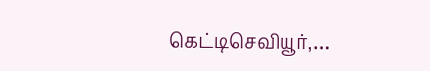கெட்டிசெவியூர்,…